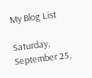My Blog List

Saturday, September 25,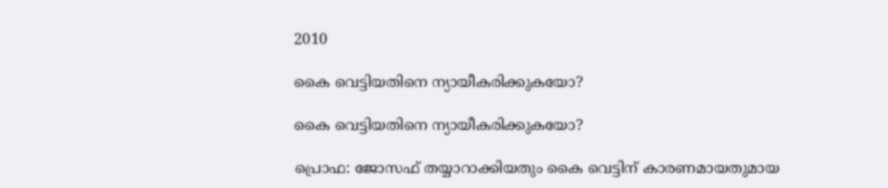2010

കൈ വെട്ടിയതിനെ ന്യായീകരിക്കുകയോ?

കൈ വെട്ടിയതിനെ ന്യായീകരിക്കുകയോ?

പ്രൊഫ: ജോസഫ് തയ്യാറാക്കിയതും കൈ വെട്ടിന് കാരണമായതുമായ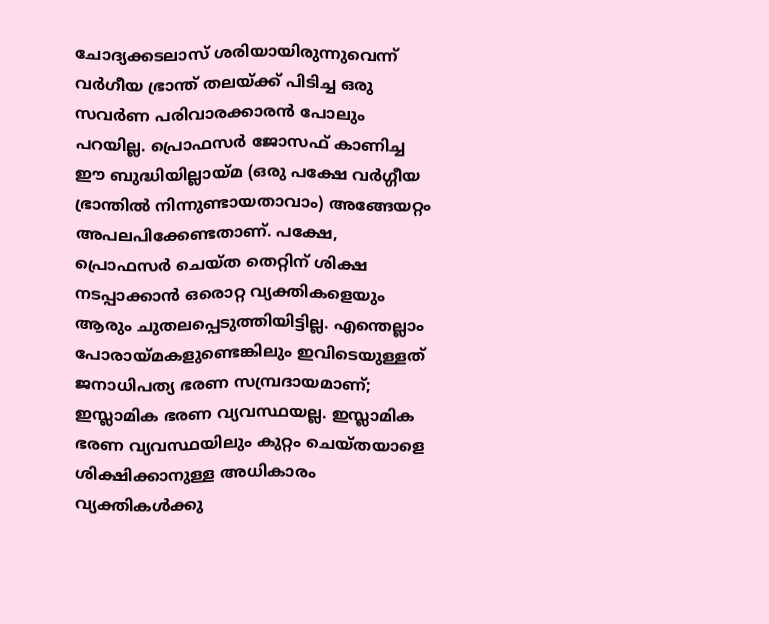ചോദ്യക്കടലാസ് ശരിയായിരുന്നുവെന്ന് വര്‍ഗീയ ഭ്രാന്ത് തലയ്ക്ക് പിടിച്ച ഒരു സവര്‍ണ പരിവാരക്കാരന്‍ പോലും പറയില്ല. പ്രൊഫസര്‍ ജോസഫ് കാണിച്ച ഈ ബുദ്ധിയില്ലായ്മ (ഒരു പക്ഷേ വര്‍ഗ്ഗീയ ഭ്രാന്തില്‍ നിന്നുണ്ടായതാവാം) അങ്ങേയറ്റം അപലപിക്കേണ്ടതാണ്. പക്ഷേ, പ്രൊഫസര്‍ ചെയ്ത തെറ്റിന് ശിക്ഷ നടപ്പാക്കാന്‍ ഒരൊറ്റ വ്യക്തികളെയും ആരും ചുതലപ്പെടുത്തിയിട്ടില്ല. എന്തെല്ലാം പോരായ്മകളുണ്ടെങ്കിലും ഇവിടെയുള്ളത് ജനാധിപത്യ ഭരണ സമ്പ്രദായമാണ്; ഇസ്ലാമിക ഭരണ വ്യവസ്ഥയല്ല. ഇസ്ലാമിക ഭരണ വ്യവസ്ഥയിലും കുറ്റം ചെയ്തയാളെ ശിക്ഷിക്കാനുള്ള അധികാരം വ്യക്തികള്‍ക്കു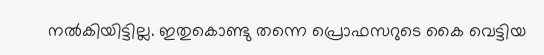നല്‍കിയിട്ടില്ല. ഇതുകൊണ്ടു തന്നെ പ്രൊഫസറുടെ കൈ വെട്ടിയ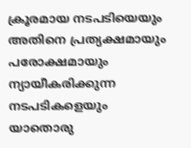ക്രൂരമായ നടപടിയെയും അതിനെ പ്രത്യക്ഷമായും പരോക്ഷമായും ന്യായീകരിക്കുന്ന നടപടികളെയും യാതൊരു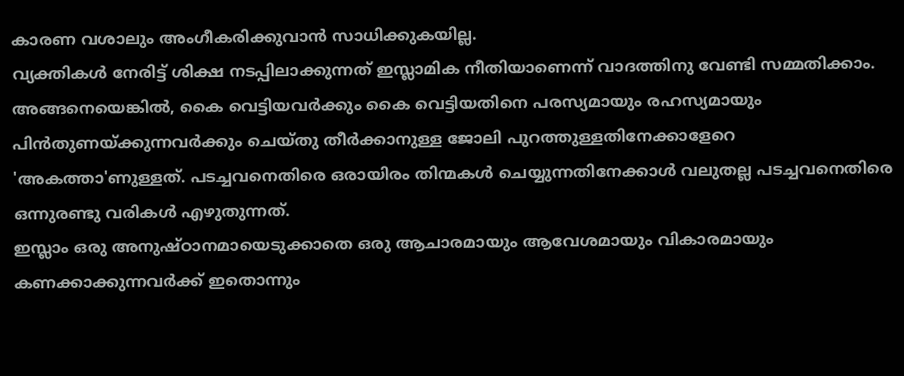കാരണ വശാലും അംഗീകരിക്കുവാന്‍ സാധിക്കുകയില്ല.
വ്യക്തികള്‍ നേരിട്ട് ശിക്ഷ നടപ്പിലാക്കുന്നത് ഇസ്ലാമിക നീതിയാണെന്ന് വാദത്തിനു വേണ്ടി സമ്മതിക്കാം. അങ്ങനെയെങ്കില്‍, കൈ വെട്ടിയവര്‍ക്കും കൈ വെട്ടിയതിനെ പരസ്യമായും രഹസ്യമായും പിന്‍തുണയ്ക്കുന്നവര്‍ക്കും ചെയ്തു തീര്‍ക്കാനുള്ള ജോലി പുറത്തുള്ളതിനേക്കാളേറെ 'അകത്താ'ണുള്ളത്. പടച്ചവനെതിരെ ഒരായിരം തിന്മകള്‍ ചെയ്യുന്നതിനേക്കാള്‍ വലുതല്ല പടച്ചവനെതിരെ ഒന്നുരണ്ടു വരികള്‍ എഴുതുന്നത്.
ഇസ്ലാം ഒരു അനുഷ്ഠാനമായെടുക്കാതെ ഒരു ആചാരമായും ആവേശമായും വികാരമായും കണക്കാക്കുന്നവര്‍ക്ക് ഇതൊന്നും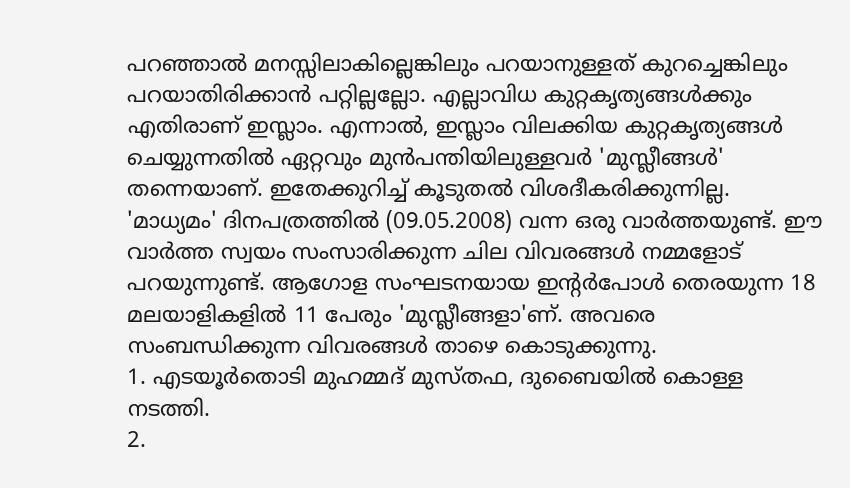പറഞ്ഞാല്‍ മനസ്സിലാകില്ലെങ്കിലും പറയാനുള്ളത് കുറച്ചെങ്കിലും പറയാതിരിക്കാന്‍ പറ്റില്ലല്ലോ. എല്ലാവിധ കുറ്റകൃത്യങ്ങള്‍ക്കും എതിരാണ് ഇസ്ലാം. എന്നാല്‍, ഇസ്ലാം വിലക്കിയ കുറ്റകൃത്യങ്ങള്‍ ചെയ്യുന്നതില്‍ ഏറ്റവും മുന്‍പന്തിയിലുള്ളവര്‍ 'മുസ്ലീങ്ങള്‍' തന്നെയാണ്. ഇതേക്കുറിച്ച് കൂടുതല്‍ വിശദീകരിക്കുന്നില്ല. 'മാധ്യമം' ദിനപത്രത്തില്‍ (09.05.2008) വന്ന ഒരു വാര്‍ത്തയുണ്ട്. ഈ വാര്‍ത്ത സ്വയം സംസാരിക്കുന്ന ചില വിവരങ്ങള്‍ നമ്മളോട് പറയുന്നുണ്ട്. ആഗോള സംഘടനയായ ഇന്റര്‍പോള്‍ തെരയുന്ന 18 മലയാളികളില്‍ 11 പേരും 'മുസ്ലീങ്ങളാ'ണ്. അവരെ സംബന്ധിക്കുന്ന വിവരങ്ങള്‍ താഴെ കൊടുക്കുന്നു.
1. എടയൂര്‍തൊടി മുഹമ്മദ് മുസ്തഫ, ദുബൈയില്‍ കൊള്ള നടത്തി.
2.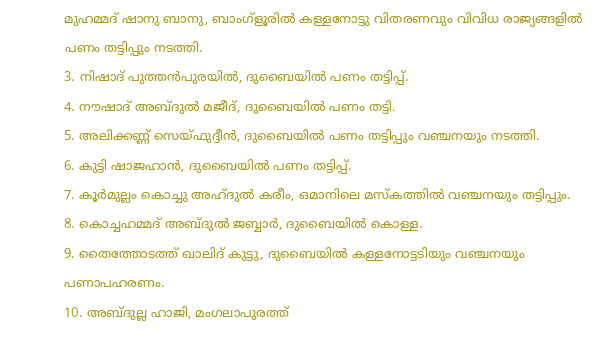മുഹമ്മദ് ഷാനു ബാനു, ബാംഗ്‌ളൂരില്‍ കള്ളനോട്ടു വിതരണവും വിവിധ രാജ്യങ്ങളില്‍ പണം തട്ടിപ്പും നടത്തി.
3. നിഷാദ് പുത്തന്‍പുരയില്‍, ദുബൈയില്‍ പണം തട്ടിപ്പ്.
4. നൗഷാദ് അബ്ദുല്‍ മജീദ്, ദുബൈയില്‍ പണം തട്ടി.
5. അലിക്കണ്ണ് സെയ്ഫുദ്ദീന്‍, ദുബൈയില്‍ പണം തട്ടിപ്പും വഞ്ചനയും നടത്തി.
6. കുട്ടി ഷാജഹാന്‍, ദുബൈയില്‍ പണം തട്ടിപ്പ്.
7. കൂര്‍മുല്ലം കൊച്ചു അഹ്ദുല്‍ കരീം, ഒമാനിലെ മസ്‌കത്തില്‍ വഞ്ചനയും തട്ടിപ്പും.
8. കൊച്ചഹമ്മദ് അബ്ദുല്‍ ജബ്ബാര്‍, ദുബൈയില്‍ കൊള്ള.
9. തൈത്തോടത്ത് ഖാലിദ് കുട്ടു, ദുബൈയില്‍ കള്ളനോട്ടടിയും വഞ്ചനയും പണാപഹരണം.
10. അബ്ദുല്ല ഹാജി, മംഗലാപുരത്ത്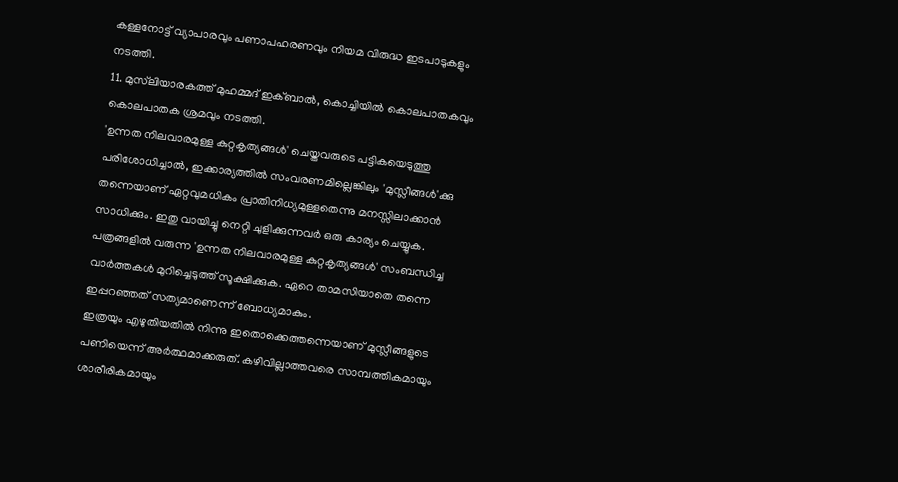കള്ളനോട്ട് വ്യാപാരവും പണാപഹരണവും നിയമ വിരുദ്ധ ഇടപാടുകളും നടത്തി.
11. മുസ്‌ലിയാരകത്ത് മുഹമ്മദ് ഇക്ബാല്‍, കൊച്ചിയില്‍ കൊലപാതകവും കൊലപാതക ശ്രമവും നടത്തി.
'ഉന്നത നിലവാരമുള്ള കുറ്റകൃത്യങ്ങള്‍' ചെയ്തവരുടെ പട്ടികയെടുത്തു പരിശോധിച്ചാല്‍, ഇക്കാര്യത്തില്‍ സംവരണമില്ലെങ്കിലും 'മുസ്ലീങ്ങള്‍'ക്കു തന്നെയാണ് ഏറ്റവുമധികം പ്രാതിനിധ്യമുള്ളതെന്നു മനസ്സിലാക്കാന്‍ സാധിക്കും. ഇതു വായിച്ചു നെറ്റി ചുളിക്കുന്നവര്‍ ഒരു കാര്യം ചെയ്യുക. പത്രങ്ങളില്‍ വരുന്ന 'ഉന്നത നിലവാരമുള്ള കുറ്റകൃത്യങ്ങള്‍' സംബന്ധിച്ച വാര്‍ത്തകള്‍ മുറിച്ചെടുത്ത് സൂക്ഷിക്കുക. ഏറെ താമസിയാതെ തന്നെ ഇപ്പറഞ്ഞത് സത്യമാണെന്ന് ബോധ്യമാകും.
ഇത്രയും എഴുതിയതില്‍ നിന്നു ഇതൊക്കെത്തന്നെയാണ് മുസ്ലീങ്ങളുടെ പണിയെന്ന് അര്‍ത്ഥമാക്കരുത്. കഴിവില്ലാത്തവരെ സാമ്പത്തികമായും ശാരീരികമായും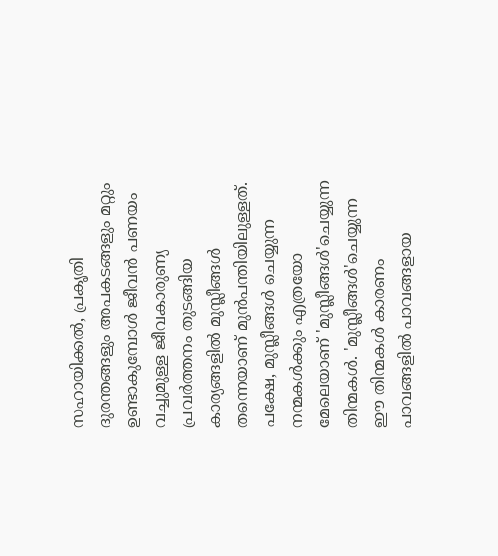സഹായിക്കല്‍, പ്രകൃതി ദുരന്തങ്ങളും അപകടങ്ങളും മറ്റും ഉണ്ടാകുമ്പോള്‍ ജീവന്‍ പണയം വച്ചുമുള്ള ജീവകാരുണ്യ പ്രവര്‍ത്തനം തുടങ്ങിയ കാര്യങ്ങളില്‍ മുസ്ലീങ്ങള്‍ തന്നെയാണ് മുന്‍പന്തിയിലുള്ളത്. പക്ഷേ, മുസ്ലീങ്ങള്‍ ചെയ്യുന്ന നന്മകള്‍ക്കും എത്രയോ മേലെയാണ് 'മുസ്ലീങ്ങള്‍'ചെയ്യുന്ന തിന്മകള്‍. 'മുസ്ലീങ്ങള്‍'ചെയ്യുന്ന ഈ തിന്മകള്‍ കാരണം പാവങ്ങളില്‍ പാവങ്ങളായ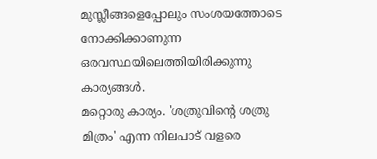മുസ്ലീങ്ങളെപ്പോലും സംശയത്തോടെ നോക്കിക്കാണുന്ന ഒരവസ്ഥയിലെത്തിയിരിക്കുന്നു കാര്യങ്ങള്‍.
മറ്റൊരു കാര്യം. 'ശത്രുവിന്റെ ശത്രു മിത്രം' എന്ന നിലപാട് വളരെ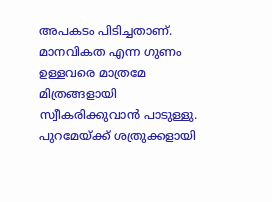അപകടം പിടിച്ചതാണ്. മാനവികത എന്ന ഗുണം ഉള്ളവരെ മാത്രമേ മിത്രങ്ങളായി സ്വീകരിക്കുവാന്‍ പാടുള്ളു. പുറമേയ്ക്ക് ശത്രുക്കളായി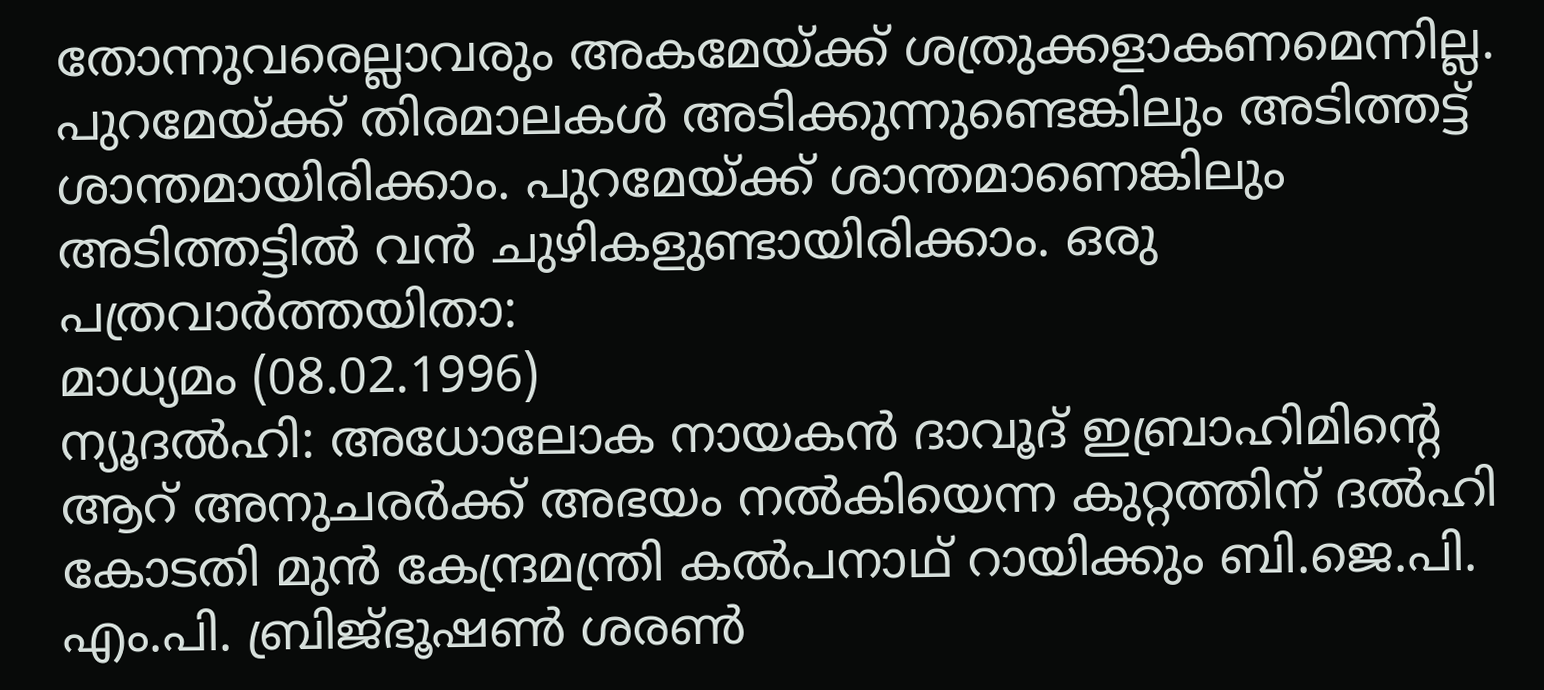തോന്നുവരെല്ലാവരും അകമേയ്ക്ക് ശത്രുക്കളാകണമെന്നില്ല. പുറമേയ്ക്ക് തിരമാലകള്‍ അടിക്കുന്നുണ്ടെങ്കിലും അടിത്തട്ട് ശാന്തമായിരിക്കാം. പുറമേയ്ക്ക് ശാന്തമാണെങ്കിലും അടിത്തട്ടില്‍ വന്‍ ചുഴികളുണ്ടായിരിക്കാം. ഒരു പത്രവാര്‍ത്തയിതാ:
മാധ്യമം (08.02.1996)
ന്യൂദല്‍ഹി: അധോലോക നായകന്‍ ദാവൂദ് ഇബ്രാഹിമിന്റെ ആറ് അനുചരര്‍ക്ക് അഭയം നല്‍കിയെന്ന കുറ്റത്തിന് ദല്‍ഹി കോടതി മുന്‍ കേന്ദ്രമന്ത്രി കല്‍പനാഥ് റായിക്കും ബി.ജെ.പി. എം.പി. ബ്രിജ്ഭൂഷണ്‍ ശരണ്‍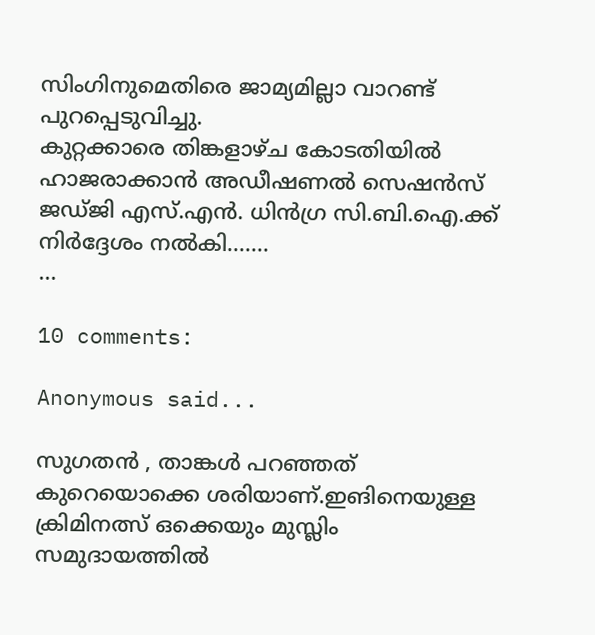സിംഗിനുമെതിരെ ജാമ്യമില്ലാ വാറണ്ട് പുറപ്പെടുവിച്ചു.
കുറ്റക്കാരെ തിങ്കളാഴ്ച കോടതിയില്‍ ഹാജരാക്കാന്‍ അഡീഷണല്‍ സെഷന്‍സ് ജഡ്ജി എസ്.എന്‍. ധിന്‍ഗ്ര സി.ബി.ഐ.ക്ക് നിര്‍ദ്ദേശം നല്‍കി.......
...

10 comments:

Anonymous said...

സുഗതന്‍ , താങ്കള്‍ പറഞ്ഞത് കുറെയൊക്കെ ശരിയാണ്.ഇങിനെയുള്ള ക്രിമിനത്സ് ഒക്കെയും മുസ്ലിം സമുദായത്തില്‍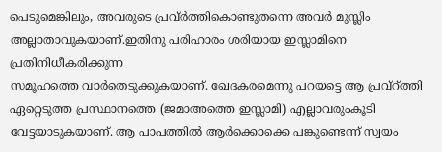പെടുമെങ്കിലും, അവരുടെ പ്രവ്‌ര്‍ത്തികൊണ്ടുതന്നെ അവര്‍ മുസ്ലിം അല്ലാതാവുകയാണ്.ഇതിനു പരിഹാരം ശരിയായ ഇസ്ലാമിനെ പ്രതിനിധീകരിക്കുന്ന
സമൂഹത്തെ വാര്‍തെടുക്കുകയാണ്. ഖേദകരമെന്നു പറയട്ടെ ആ പ്രവ്‌റ്ത്തി ഏറ്റെ‌ടുത്ത പ്രസ്ഥാനത്തെ (ജമാ‍‌അത്തെ ഇസ്ലാമി) എല്ലാവരുംകൂടി വേട്ടയാടുകയാണ്. ആ പാപത്തില്‍ ആര്‍ക്കൊക്കെ പങ്കുണ്ടെന്ന് സ്വയം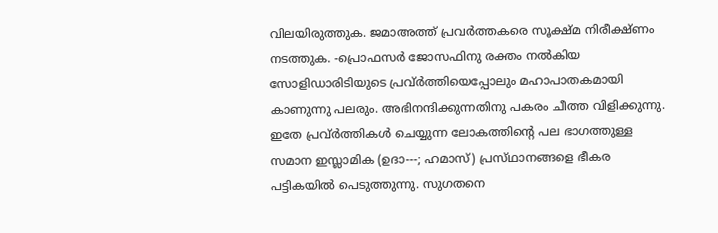വിലയിരുത്തുക. ജമാ‌അത്ത് പ്രവര്‍‌ത്തകരെ സൂക്ഷ്മ നിരീക്ഷ്ണം നടത്തുക. -പ്രൊഫസര്‍ ജോസഫിനു രക്തം നല്‍കിയ സോളിഡാരിടിയുടെ പ്രവ്‌ര്‍ത്തിയെപ്പോലും മഹാപാതകമായി കാണുന്നു പലരും. അഭിനന്ദിക്കുന്നതിനു പകരം ചീത്ത വിളിക്കുന്നു. ഇതേ പ്രവ്‌ര്‍ത്തികള്‍ ചെയ്യുന്ന ലോകത്തിന്റെ പല ഭാഗത്തുള്ള സമാന ഇസ്ലാമിക (ഉദാ---; ഹമാസ്) പ്രസ്‌ഥാനങ്ങളെ ഭീകര പട്ടികയില്‍ പെടുത്തുന്നു. സുഗതനെ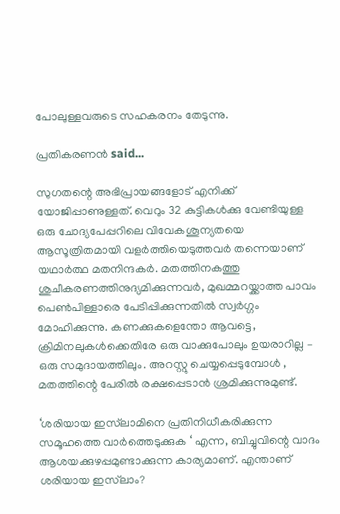പോലുള്ളവരുടെ സഹകരനം തേടുന്നു.

പ്രതികരണൻ said...

സുഗതന്റെ അഭിപ്രായങ്ങളോട് എനിക്ക് യോജിപ്പാണുള്ളത്. വെറും 32 കുട്ടികൾക്കു വേണ്ടിയുള്ള ഒരു ചോദ്യപേപ്പറിലെ വിവേകശൂന്യതയെ ആസൂത്രിതമായി വളർത്തിയെടുത്തവർ തന്നെയാണ് യഥാർത്ഥ മതനിന്ദകർ. മതത്തിനകത്തു ശുചീകരണത്തിനുദ്യമിക്കുന്നവർ, മുഖമ്മറയ്ക്കാത്ത പാവം പെൺ‌പിള്ളാരെ പേടിപ്പിക്കുന്നതിൽ സ്വർഗ്ഗം മോഹിക്കുന്നു. കണക്കുകളെന്തോ ആവട്ടെ, ക്രിമിനലുകൾക്കെതിരേ ഒരു വാക്കുപോലും ഉയരാറില്ല – ഒരു സമുദായത്തിലും. അറസ്റ്റു ചെയ്യപ്പെടുമ്പോൾ , മതത്തിന്റെ പേരിൽ രക്ഷപ്പെടാൻ ശ്രമിക്കുന്നുമുണ്ട്.

‘ശരിയായ ഇസ്‌ലാമിനെ പ്രതിനിധീകരിക്കുന്ന സമൂഹത്തെ വാർത്തെടുക്കുക ‘ എന്ന, ബിച്ചുവിന്റെ വാദം ആശയക്കുഴപ്പമുണ്ടാക്കുന്ന കാര്യമാണ്. എന്താണ് ശരിയായ ഇസ്‌ലാം?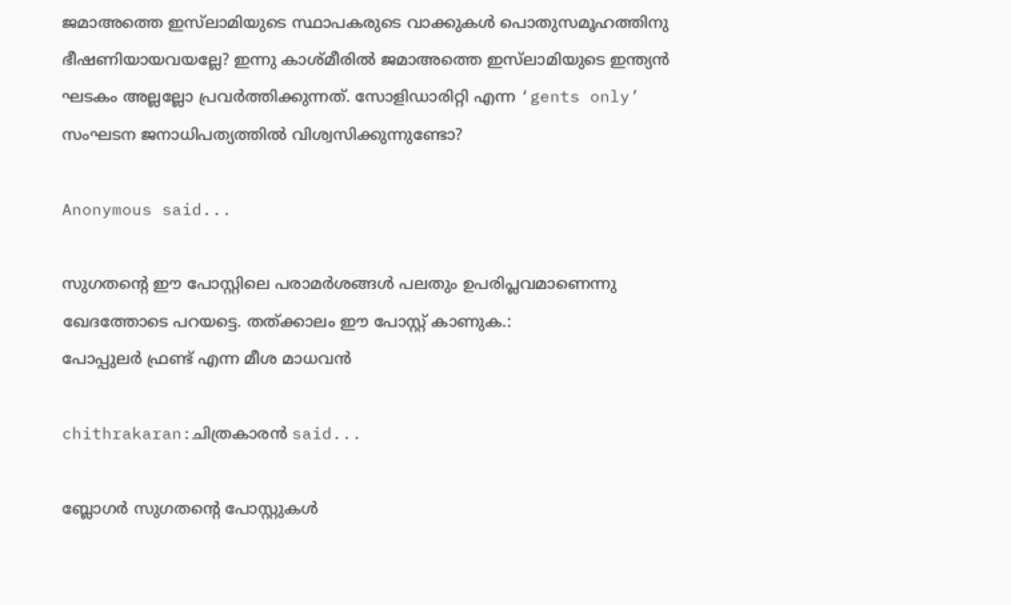ജമാഅത്തെ ഇസ്‌ലാമിയുടെ സ്ഥാപകരുടെ വാക്കുകൾ പൊതുസമൂഹത്തിനു ഭീഷണിയായവയല്ലേ? ഇന്നു കാശ്മീരിൽ ജമാഅത്തെ ഇസ്‌ലാമിയുടെ ഇന്ത്യൻ ഘടകം അല്ലല്ലോ പ്രവർത്തിക്കുന്നത്. സോളിഡാരിറ്റി എന്ന ‘gents only’ സംഘടന ജനാധിപത്യത്തിൽ വിശ്വസിക്കുന്നുണ്ടോ?

Anonymous said...

സുഗതന്റെ ഈ പോസ്റ്റിലെ പരാമര്‍ശങ്ങള്‍ പലതും ഉപരിപ്ലവമാണെന്നു ഖേദത്തോടെ പറയട്ടെ. തത്ക്കാലം ഈ പോസ്റ്റ് കാണുക.:
പോപ്പുലര്‍ ഫ്രണ്ട്‌ എന്ന മീശ മാധവന്‍

chithrakaran:ചിത്രകാരന്‍ said...

ബ്ലോഗര്‍ സുഗതന്റെ പോസ്റ്റുകള്‍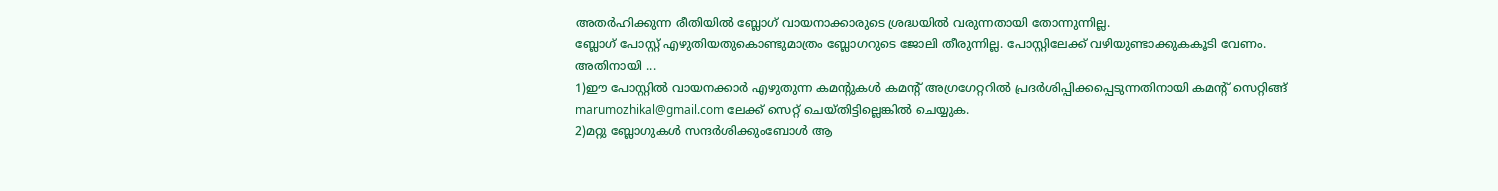അതര്‍ഹിക്കുന്ന രീതിയില്‍ ബ്ലോഗ് വായനാക്കാരുടെ ശ്രദ്ധയില്‍ വരുന്നതായി തോന്നുന്നില്ല.
ബ്ലോഗ് പോസ്റ്റ് എഴുതിയതുകൊണ്ടുമാത്രം ബ്ലോഗറുടെ ജോലി തീരുന്നില്ല. പോസ്റ്റിലേക്ക് വഴിയുണ്ടാക്കുകകൂടി വേണം.
അതിനായി ...
1)ഈ പോസ്റ്റില്‍ വായനക്കാര്‍ എഴുതുന്ന കമന്റുകള്‍ കമന്റ് അഗ്രഗേറ്ററില്‍ പ്രദര്‍ശിപ്പിക്കപ്പെടുന്നതിനായി കമന്റ് സെറ്റിങ്ങ് marumozhikal@gmail.com ലേക്ക് സെറ്റ് ചെയ്തിട്ടില്ലെങ്കില്‍ ചെയ്യുക.
2)മറ്റു ബ്ലോഗുകള്‍ സന്ദര്‍ശിക്കുംബോള്‍ ആ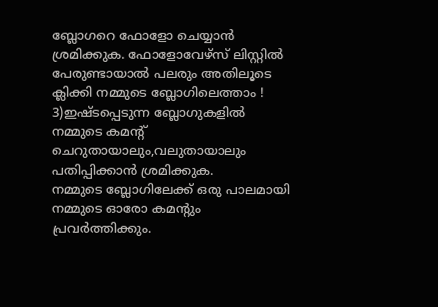ബ്ലോഗറെ ഫോളോ ചെയ്യാന്‍ ശ്രമിക്കുക. ഫോളോവേഴ്സ് ലിസ്റ്റില്‍ പേരുണ്ടായാല്‍ പലരും അതിലൂടെ ക്ലിക്കി നമ്മുടെ ബ്ലോഗിലെത്താം !
3)ഇഷ്ടപ്പെടുന്ന ബ്ലോഗുകളില്‍ നമ്മുടെ കമന്റ് ചെറുതായാലും,വലുതായാലും പതിപ്പിക്കാന്‍ ശ്രമിക്കുക.
നമ്മുടെ ബ്ലോഗിലേക്ക് ഒരു പാലമായി നമ്മുടെ ഓരോ കമന്റും പ്രവര്‍ത്തിക്കും.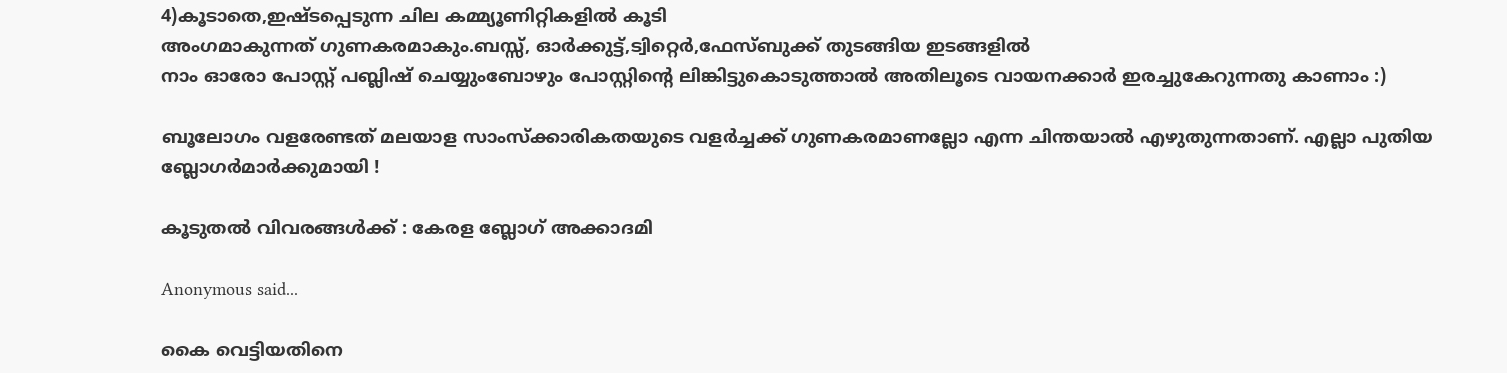4)കൂടാതെ,ഇഷ്ടപ്പെടുന്ന ചില കമ്മ്യൂണിറ്റികളില്‍ കൂടി
അംഗമാകുന്നത് ഗുണകരമാകും.ബസ്സ്, ഓര്‍ക്കുട്ട്,ട്വിറ്റെര്‍,ഫേസ്ബുക്ക് തുടങ്ങിയ ഇടങ്ങളില്‍
നാം ഓരോ പോസ്റ്റ് പബ്ലിഷ് ചെയ്യുംബോഴും പോസ്റ്റിന്റെ ലിങ്കിട്ടുകൊടുത്താല്‍ അതിലൂടെ വായനക്കാര്‍ ഇരച്ചുകേറുന്നതു കാണാം :)

ബൂലോഗം വളരേണ്ടത് മലയാള സാംസ്ക്കാരികതയുടെ വളര്‍ച്ചക്ക് ഗുണകരമാണല്ലോ എന്ന ചിന്തയാല്‍ എഴുതുന്നതാണ്. എല്ലാ പുതിയ ബ്ലോഗര്‍മാര്‍ക്കുമായി !

കൂടുതല്‍ വിവരങ്ങള്‍ക്ക് : കേരള ബ്ലോഗ് അക്കാദമി

Anonymous said...

കൈ വെട്ടിയതിനെ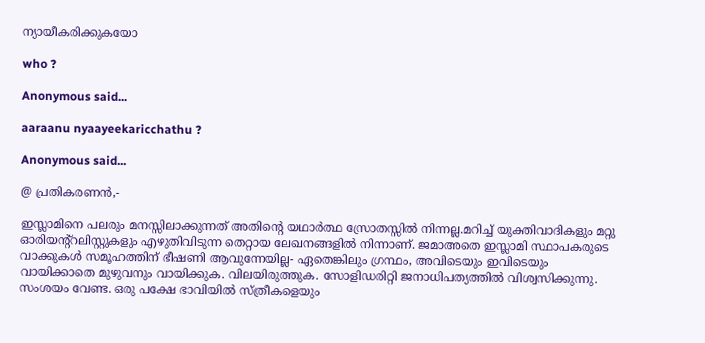ന്യായീകരിക്കുകയോ

who ?

Anonymous said...

aaraanu nyaayeekaricchathu ?

Anonymous said...

@ പ്രതികരണന്‍,-

ഇസ്ലാമിനെ പലരും മനസ്സിലാക്കുന്നത് അതിന്റെ യഥാര്‍ത്ഥ സ്രോത‌സ്സില്‍ നിന്നല്ല.മറിച്ച് യുക്തിവാദികളും മറ്റു ഓരിയന്റ്റലിസ്റ്റുകളും എഴുതിവിടുന്ന തെറ്റായ ലേഖനങ്ങളില്‍ നിന്നാണ്. ജമാ‌അതെ ഇസ്ലാമി സ്ഥാപകരുടെ വാക്കുകള്‍ സമൂഹത്തിന് ഭീഷണി ആവുന്നേയില്ല- ഏതെങ്കിലും ഗ്രന്ഥം, അവിടെയും ഇവിടെയും വായിക്കാതെ മുഴുവനും വായിക്കുക. വിലയിരുത്തുക. സോളിഡരിറ്റി ജനാധിപത്യത്തില്‍ വിശ്വസിക്കുന്നു. സംശയം വേണ്ട. ഒരു പക്ഷേ ഭാവിയില്‍ സ്ത്രീകളെയും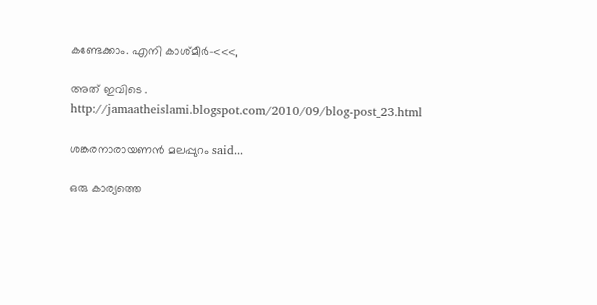കണ്ടേക്കാം. എനി കാശ്മീര്‍-<<<,

അത് ഇവിടെ .
http://jamaatheislami.blogspot.com/2010/09/blog-post_23.html

ശങ്കരനാരായണന്‍ മലപ്പുറം said...

ഒരു കാര്യത്തെ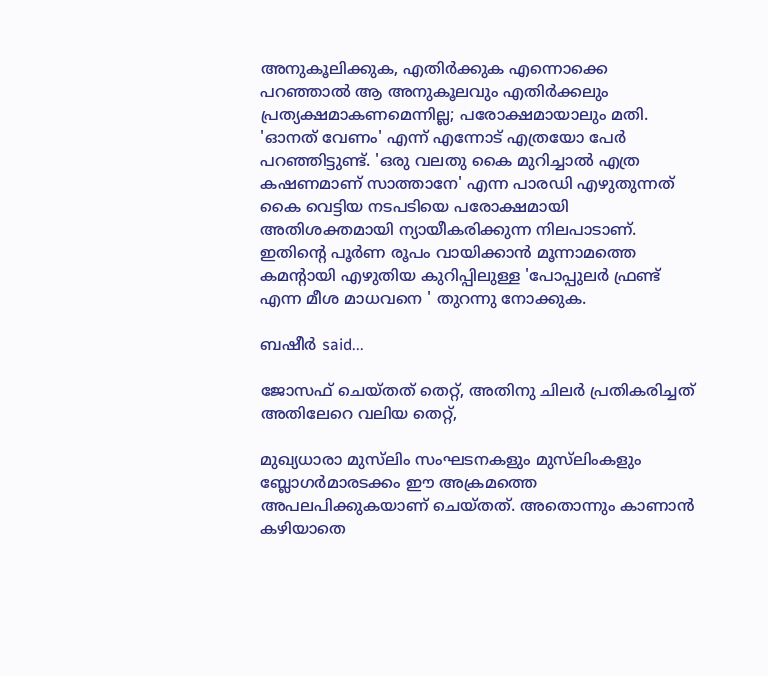അനുകൂലിക്കുക, എതിര്‍ക്കുക എന്നൊക്കെ പറഞ്ഞാല്‍ ആ അനുകൂലവും എതിര്‍ക്കലും പ്രത്യക്ഷമാകണമെന്നില്ല; പരോക്ഷമായാലും മതി. 'ഓനത് വേണം' എന്ന് എന്നോട് എത്രയോ പേര്‍ പറഞ്ഞിട്ടുണ്ട്. 'ഒരു വലതു കൈ മുറിച്ചാല്‍ എത്ര കഷണമാണ് സാത്താനേ' എന്ന പാരഡി എഴുതുന്നത് കൈ വെട്ടിയ നടപടിയെ പരോക്ഷമായി അതിശക്തമായി ന്യായീകരിക്കുന്ന നിലപാടാണ്. ഇതിന്റെ പൂര്‍ണ രൂപം വായിക്കാന്‍ മൂന്നാമത്തെ കമന്റായി എഴുതിയ കുറിപ്പിലുള്ള 'പോപ്പുലര്‍ ഫ്രണ്ട് എന്ന മീശ മാധവനെ ' തുറന്നു നോക്കുക.

ബഷീർ said...

ജോസഫ് ചെയ്തത് തെറ്റ്, അതിനു ചിലർ പ്രതികരിച്ചത് അതിലേറെ വലിയ തെറ്റ്,

മുഖ്യധാരാ മു‌സ്‌ലിം സംഘടനകളും മുസ്‌ലിംകളും ബ്ലോഗർമാരടക്കം ഈ അക്രമത്തെ അപലപിക്കുകയാണ് ചെയ്തത്. അതൊന്നും കാണാൻ കഴിയാതെ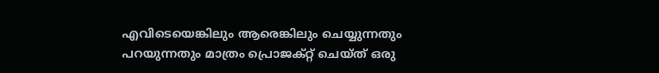എവിടെയെങ്കിലും ആരെങ്കിലും ചെയ്യുന്നതും പറയുന്നതും മാത്രം പ്രൊജക്റ്റ് ചെയ്ത് ഒരു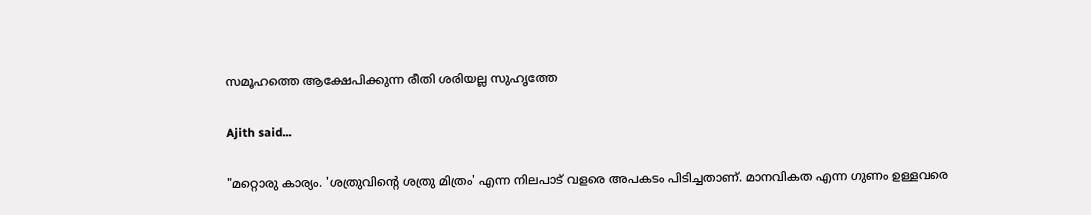സമൂഹത്തെ ആക്ഷേപിക്കുന്ന രീതി ശരിയല്ല സുഹൃത്തേ

Ajith said...

"മറ്റൊരു കാര്യം. 'ശത്രുവിന്റെ ശത്രു മിത്രം' എന്ന നിലപാട് വളരെ അപകടം പിടിച്ചതാണ്. മാനവികത എന്ന ഗുണം ഉള്ളവരെ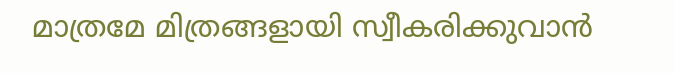മാത്രമേ മിത്രങ്ങളായി സ്വീകരിക്കുവാന്‍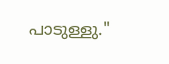പാടുള്ളു."